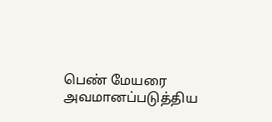பெண் மேயரை அவமானப்படுத்திய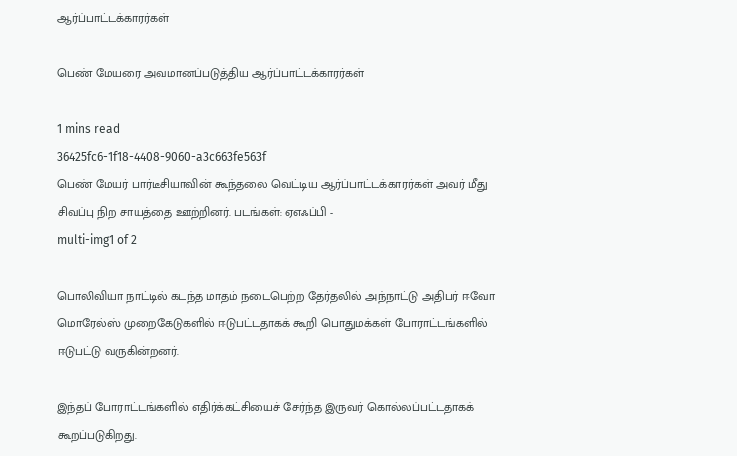ஆர்ப்பாட்டக்காரர்கள்

பெண் மேயரை அவமானப்படுத்திய ஆர்ப்பாட்டக்காரர்கள்

1 mins read
36425fc6-1f18-4408-9060-a3c663fe563f
பெண் மேயர் பார்டீசியாவின் கூந்தலை வெட்டிய ஆர்ப்பாட்டக்காரர்கள் அவர் மீது சிவப்பு நிற சாயத்தை ஊற்றினர். படங்கள்: ஏஎஃப்பி -
multi-img1 of 2

பொலிவியா நாட்டில் கடந்த மாதம் நடைபெற்ற தேர்தலில் அந்நாட்டு அதிபர் ஈவோ மொரேல்ஸ் முறைகேடுகளில் ஈடுபட்டதாகக் கூறி பொதுமக்கள் போராட்டங்களில் ஈடுபட்டு வருகின்றனர்.

இந்தப் போராட்டங்களில் எதிர்க்கட்சியைச் சேர்ந்த இருவர் கொல்லப்பட்டதாகக் கூறப்படுகிறது.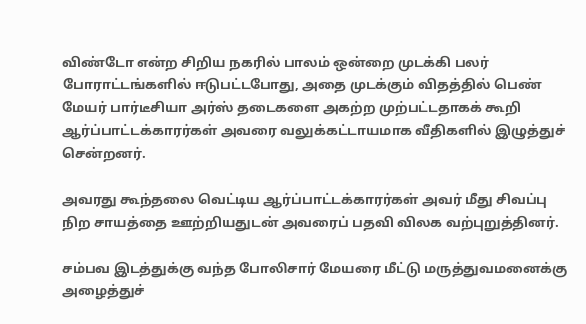விண்டோ என்ற சிறிய நகரில் பாலம் ஒன்றை முடக்கி பலர் போராட்டங்களில் ஈடுபட்டபோது, அதை முடக்கும் விதத்தில் பெண் மேயர் பார்டீசியா அர்ஸ் தடைகளை அகற்ற முற்பட்டதாகக் கூறி ஆர்ப்பாட்டக்காரர்கள் அவரை வலுக்கட்டாயமாக வீதிகளில் இழுத்துச் சென்றனர்.

அவரது கூந்தலை வெட்டிய ஆர்ப்பாட்டக்காரர்கள் அவர் மீது சிவப்பு நிற சாயத்தை ஊற்றியதுடன் அவரைப் பதவி விலக வற்புறுத்தினர்.

சம்பவ இடத்துக்கு வந்த போலிசார் மேயரை மீட்டு மருத்துவமனைக்கு அழைத்துச்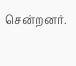சென்றனர்.